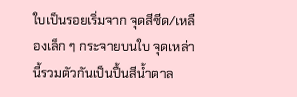ใบเป็นรอยเริ่มจาก จุดสีซีด/เหลืองเล็ก ๆ กระจายบนใบ จุดเหล่านี้รวมตัวกันเป็นปื้นสีน้ำตาล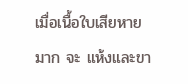เมื่อเนื้อใบเสียหายมาก จะ แห้งและขา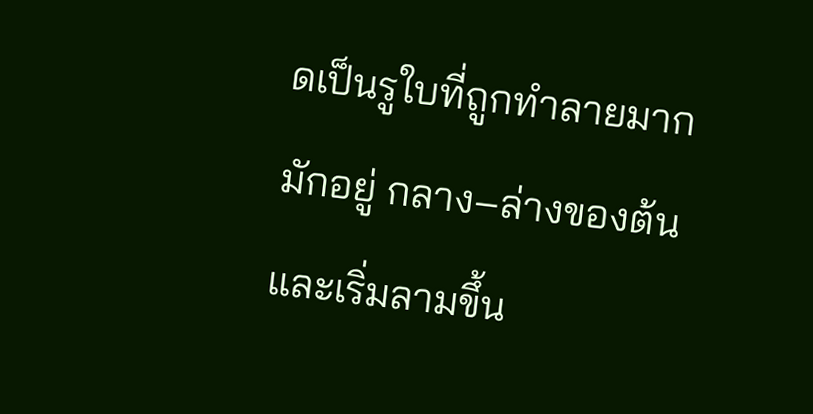ดเป็นรูใบที่ถูกทำลายมากมักอยู่ กลาง–ล่างของต้น และเริ่มลามขึ้น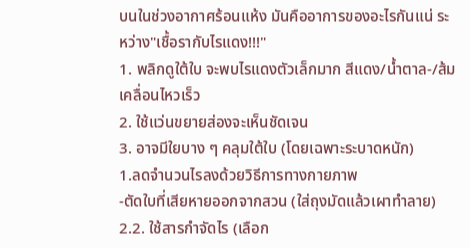บนในช่วงอากาศร้อนแห้ง มันคืออาการของอะไรกันแน่ ระหว่าง"เชื้อรากับไรแดง!!!"
1. พลิกดูใต้ใบ จะพบไรแดงตัวเล็กมาก สีแดง/น้ำตาล-/ส้ม เคลื่อนไหวเร็ว
2. ใช้แว่นขยายส่องจะเห็นชัดเจน
3. อาจมีใยบาง ๆ คลุมใต้ใบ (โดยเฉพาะระบาดหนัก)
1.ลดจำนวนไรลงด้วยวิธีการทางกายภาพ
-ตัดใบที่เสียหายออกจากสวน (ใส่ถุงมัดแล้วเผาทำลาย)
2.2. ใช้สารกำจัดไร (เลือก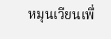หมุนเวียนเพื่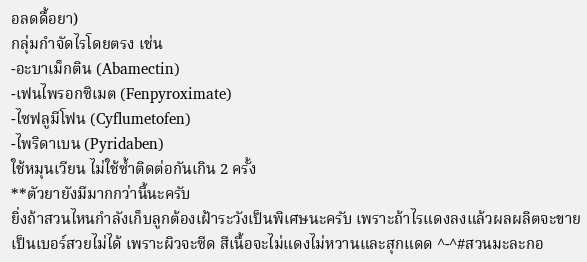อลดดื้อยา)
กลุ่มกำจัดไรโดยตรง เช่น
-อะบาเม็กติน (Abamectin)
-เฟนไพรอกซิเมต (Fenpyroximate)
-ไซฟลูมีโฟน (Cyflumetofen)
-ไพริดาเบน (Pyridaben)
ใช้หมุนเวียน ไม่ใช้ซ้ำติดต่อกันเกิน 2 ครั้ง
**ตัวยายังมีมากกว่านี้นะครับ
ยิ่งถ้าสวนไหนกำลังเก็บลูกต้องเฝ้าระวังเป็นพิเศษนะครับ เพราะถ้าไรแดงลงแล้วผลผลิตจะขายเป็นเบอร์สวยไม่ได้ เพราะผิวจะซีด สีเนื้อจะไม่แดงไม่หวานและสุกแดด ^-^#สวนมะละกอ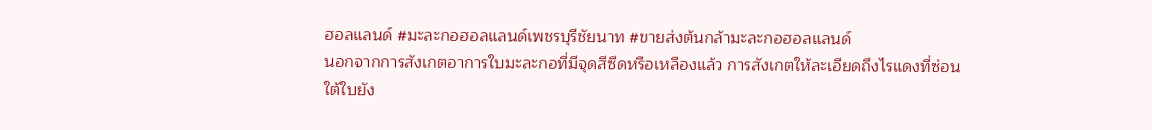ฮอลแลนด์ #มะละกอฮอลแลนด์เพชรบุรีชัยนาท #ขายส่งต้นกล้ามะละกอฮอลแลนด์
นอกจากการสังเกตอาการใบมะละกอที่มีจุดสีซีดหรือเหลืองแล้ว การสังเกตให้ละเอียดถึงไรแดงที่ซ่อนใต้ใบยัง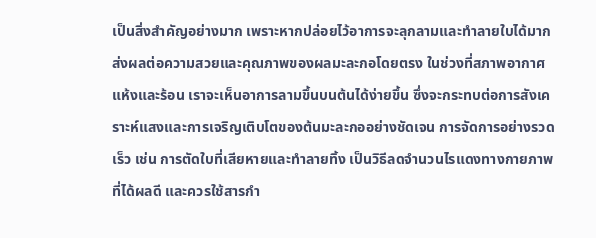เป็นสิ่งสำคัญอย่างมาก เพราะหากปล่อยไว้อาการจะลุกลามและทำลายใบได้มาก ส่งผลต่อความสวยและคุณภาพของผลมะละกอโดยตรง ในช่วงที่สภาพอากาศแห้งและร้อน เราจะเห็นอาการลามขึ้นบนต้นได้ง่ายขึ้น ซึ่งจะกระทบต่อการสังเคราะห์แสงและการเจริญเติบโตของต้นมะละกออย่างชัดเจน การจัดการอย่างรวดเร็ว เช่น การตัดใบที่เสียหายและทำลายทิ้ง เป็นวิธีลดจำนวนไรแดงทางกายภาพที่ได้ผลดี และควรใช้สารกำ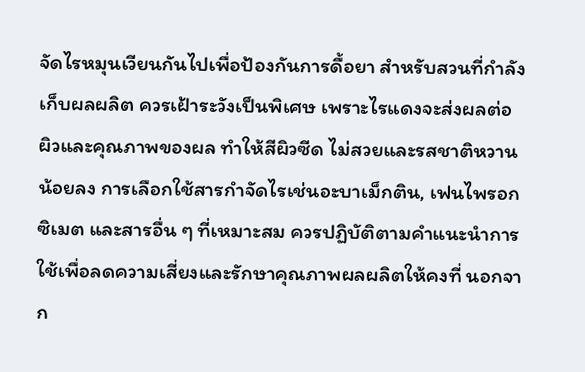จัดไรหมุนเวียนกันไปเพื่อป้องกันการดื้อยา สำหรับสวนที่กำลังเก็บผลผลิต ควรเฝ้าระวังเป็นพิเศษ เพราะไรแดงจะส่งผลต่อผิวและคุณภาพของผล ทำให้สีผิวซีด ไม่สวยและรสชาติหวานน้อยลง การเลือกใช้สารกำจัดไรเช่นอะบาเม็กติน, เฟนไพรอกซิเมต และสารอื่น ๆ ที่เหมาะสม ควรปฏิบัติตามคำแนะนำการใช้เพื่อลดความเสี่ยงและรักษาคุณภาพผลผลิตให้คงที่ นอกจาก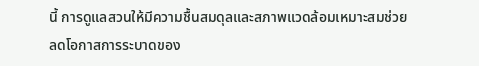นี้ การดูแลสวนให้มีความชื้นสมดุลและสภาพแวดล้อมเหมาะสมช่วยลดโอกาสการระบาดของ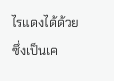ไรแดงได้ด้วย ซึ่งเป็นเค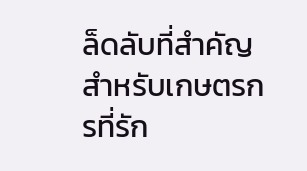ล็ดลับที่สำคัญสำหรับเกษตรกรที่รัก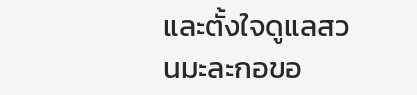และตั้งใจดูแลสวนมะละกอขอ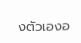งตัวเองอ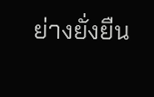ย่างยั่งยืน